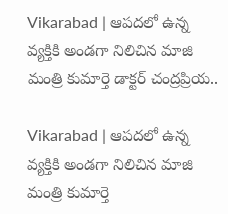Vikarabad | ఆపదలో ఉన్న వ్యక్తికి అండగా నిలిచిన మాజి మంత్రి కుమార్తె డాక్టర్ చంద్రప్రియ..

Vikarabad | ఆపదలో ఉన్న వ్యక్తికి అండగా నిలిచిన మాజి మంత్రి కుమార్తె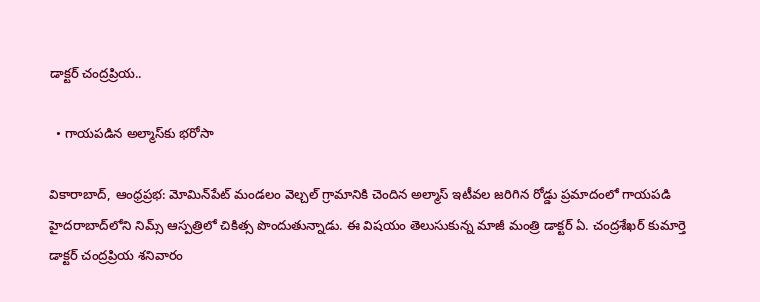డాక్టర్ చంద్రప్రియ..

  • గాయపడిన అల్మాస్‌కు భరోసా

వికారాబాద్, ఆంధ్రప్రభ: మోమిన్‌పేట్ మండలం వెల్చల్ గ్రామానికి చెందిన అల్మాస్ ఇటీవల జరిగిన రోడ్డు ప్రమాదంలో గాయపడి హైదరాబాద్‌లోని నిమ్స్ ఆస్పత్రిలో చికిత్స పొందుతున్నాడు. ఈ విషయం తెలుసుకున్న మాజీ మంత్రి డాక్టర్ ఏ. చంద్రశేఖర్ కుమార్తె డాక్టర్ చంద్రప్రియ శనివారం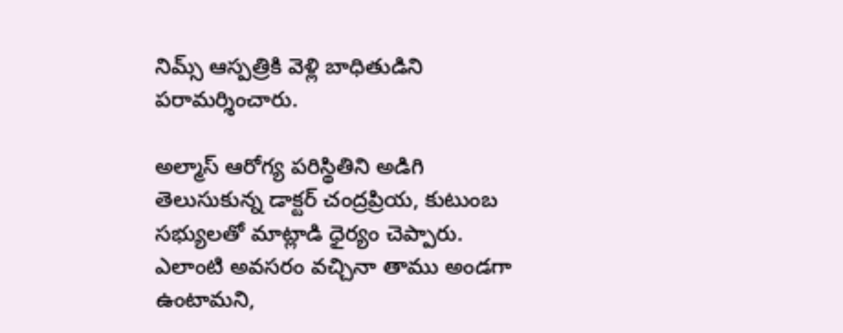నిమ్స్ ఆస్పత్రికి వెళ్లి బాధితుడిని పరామర్శించారు.

అల్మాస్ ఆరోగ్య పరిస్థితిని అడిగి తెలుసుకున్న డాక్టర్ చంద్రప్రియ, కుటుంబ సభ్యులతో మాట్లాడి ధైర్యం చెప్పారు. ఎలాంటి అవసరం వచ్చినా తాము అండగా ఉంటామని,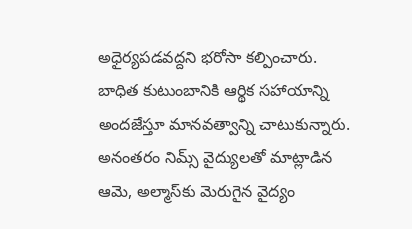అధైర్యపడవద్దని భరోసా కల్పించారు. బాధిత కుటుంబానికి ఆర్థిక సహాయాన్ని అందజేస్తూ మానవత్వాన్ని చాటుకున్నారు. అనంతరం నిమ్స్ వైద్యులతో మాట్లాడిన ఆమె, అల్మాస్‌కు మెరుగైన వైద్యం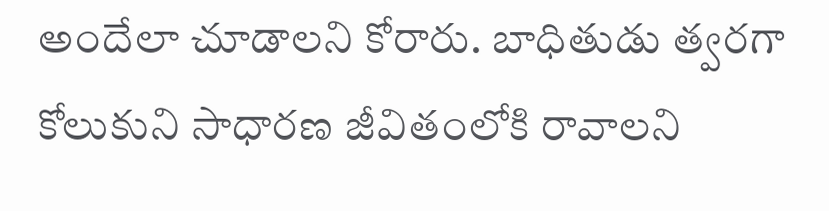అందేలా చూడాలని కోరారు. బాధితుడు త్వరగా కోలుకుని సాధారణ జీవితంలోకి రావాలని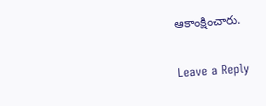ఆకాంక్షించారు.

Leave a Reply